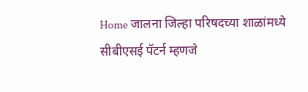Home जालना जिल्हा परिषदच्या शाळांमध्ये सीबीएसई पॅटर्न म्हणजे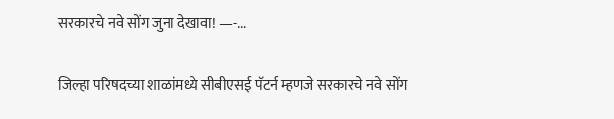सरकारचे नवे सोंग जुना देखावा! —-...

जिल्हा परिषदच्या शाळांमध्ये सीबीएसई पॅटर्न म्हणजे सरकारचे नवे सोंग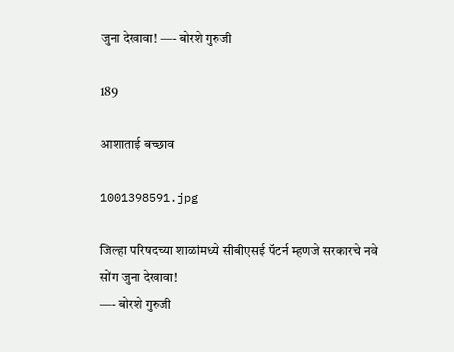जुना देखावा! —- बोरशे गुरुजी

189

आशाताई बच्छाव

1001398591.jpg

जिल्हा परिषदच्या शाळांमध्ये सीबीएसई पॅटर्न म्हणजे सरकारचे नवे सोंग जुना देखावा!
—- बोरशे गुरुजी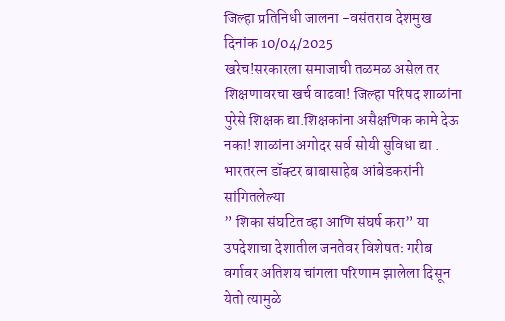जिल्हा प्रतिनिधी जालना -वसंतराव देशमुख
दिनांक 10/04/2025
खरेच!सरकारला समाजाची तळमळ असेल तर शिक्षणावरचा खर्च वाढवा! जिल्हा परिषद शाळांना पुरेसे शिक्षक द्या.शिक्षकांना असैक्षणिक कामे देऊ नका! शाळांना अगोदर सर्व सोयी सुविधा द्या .
भारतरत्न डॉक्टर बाबासाहेब आंबेडकरांनी सांगितलेल्या
” शिका संघटित व्हा आणि संघर्ष करा” या उपदेशाचा देशातील जनतेवर विशेषतः गरीब वर्गावर अतिशय चांगला परिणाम झालेला दिसून येतो त्यामुळे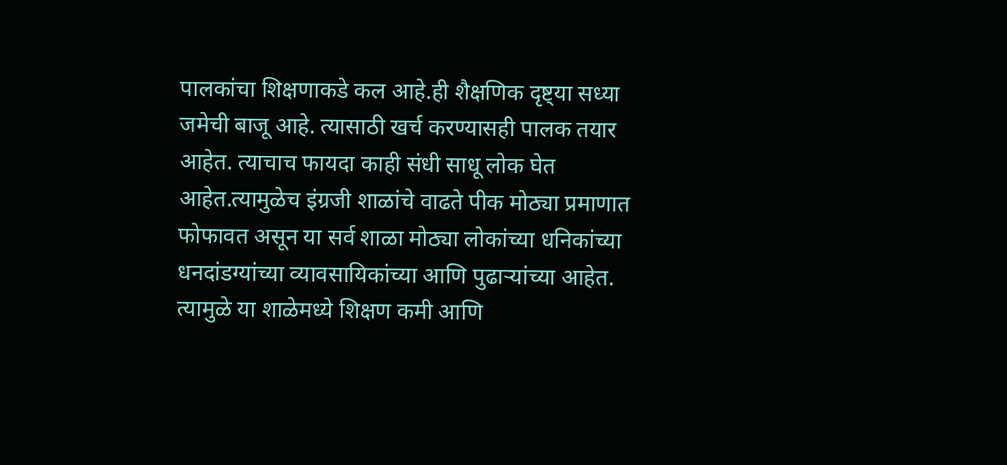पालकांचा शिक्षणाकडे कल आहे.ही शैक्षणिक दृष्ट्या सध्या जमेची बाजू आहे. त्यासाठी खर्च करण्यासही पालक तयार आहेत. त्याचाच फायदा काही संधी साधू लोक घेत आहेत.त्यामुळेच इंग्रजी शाळांचे वाढते पीक मोठ्या प्रमाणात फोफावत असून या सर्व शाळा मोठ्या लोकांच्या धनिकांच्या धनदांडग्यांच्या व्यावसायिकांच्या आणि पुढाऱ्यांच्या आहेत. त्यामुळे या शाळेमध्ये शिक्षण कमी आणि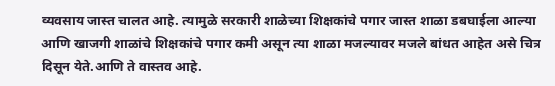व्यवसाय जास्त चालत आहे. त्यामुळे सरकारी शाळेच्या शिक्षकांचे पगार जास्त शाळा डबघाईला आल्या आणि खाजगी शाळांचे शिक्षकांचे पगार कमी असून त्या शाळा मजल्यावर मजले बांधत आहेत असे चित्र दिसून येते.आणि ते वास्तव आहे.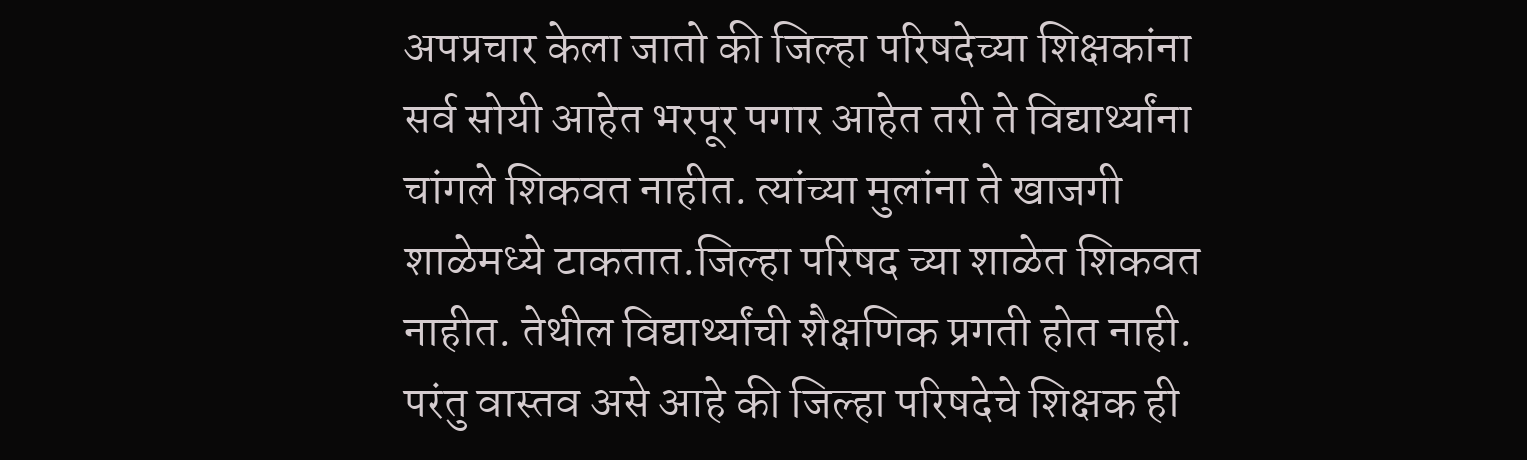अपप्रचार केला जातो की जिल्हा परिषदेच्या शिक्षकांना सर्व सोयी आहेत भरपूर पगार आहेत तरी ते विद्यार्थ्यांना चांगले शिकवत नाहीत. त्यांच्या मुलांना ते खाजगी शाळेमध्ये टाकतात.जिल्हा परिषद च्या शाळेत शिकवत नाहीत. तेथील विद्यार्थ्यांची शैक्षणिक प्रगती होत नाही. परंतु वास्तव असे आहे की जिल्हा परिषदेचे शिक्षक ही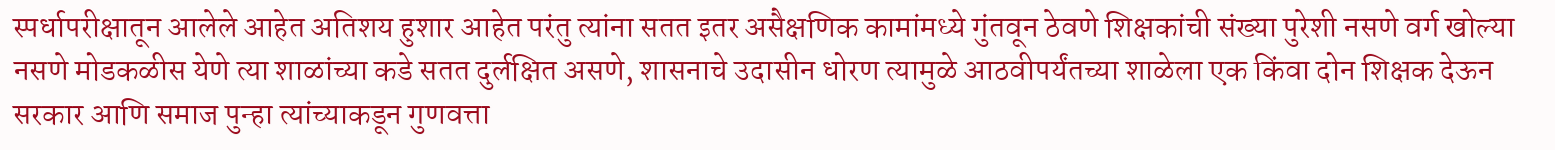स्पर्धापरीक्षातून आलेले आहेत अतिशय हुशार आहेत परंतु त्यांना सतत इतर असैक्षणिक कामांमध्ये गुंतवून ठेवणे शिक्षकांची संख्या पुरेशी नसणे वर्ग खोल्या नसणे मोडकळीस येणे त्या शाळांच्या कडे सतत दुर्लक्षित असणे, शासनाचे उदासीन धोरण त्यामुळे आठवीपर्यंतच्या शाळेला एक किंवा दोन शिक्षक देऊन सरकार आणि समाज पुन्हा त्यांच्याकडून गुणवत्ता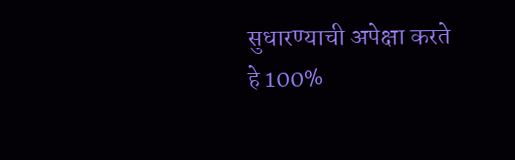सुधारण्याची अपेक्षा करते हे 100%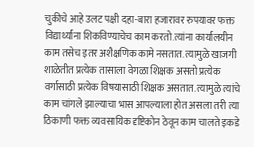चुकीचे आहे उलट पक्षी दहा-बारा हजारावर रुपयावर फक्त विद्यार्थ्यांना शिकविण्याचेच काम करतो.त्यांना कार्यालयीन काम तसेच इतर अशैक्षणिक कामे नसतात. त्यामुळे खाजगी शाळेतीत प्रत्येक तासाला वेगळा शिक्षक असतो प्रत्येक वर्गासाठी प्रत्येक विषयासाठी शिक्षक असतात. त्यामुळे त्यांचे काम चांगले झाल्याचा भास आपल्याला होत असला तरी त्या ठिकाणी फक्त व्यवसायिक दृष्टिकोन ठेवून काम चालते इकडे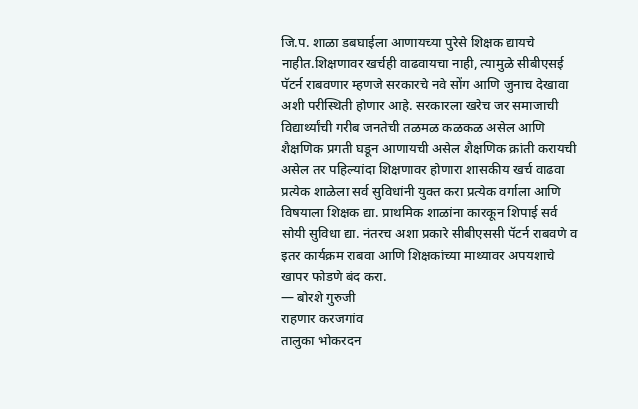जि.प. शाळा डबघाईला आणायच्या पुरेसे शिक्षक द्यायचे नाहीत.शिक्षणावर खर्चही वाढवायचा नाही, त्यामुळे सीबीएसई पॅटर्न राबवणार म्हणजे सरकारचे नवे सोंग आणि जुनाच देखावा अशी परीस्थिती होणार आहे. सरकारला खरेच जर समाजाची विद्यार्थ्यांची गरीब जनतेची तळमळ कळकळ असेल आणि शैक्षणिक प्रगती घडून आणायची असेल शैक्षणिक क्रांती करायची असेल तर पहिल्यांदा शिक्षणावर होणारा शासकीय खर्च वाढवा प्रत्येक शाळेला सर्व सुविधांनी युक्त करा प्रत्येक वर्गाला आणि विषयाला शिक्षक द्या. प्राथमिक शाळांना कारकून शिपाई सर्व सोयी सुविधा द्या. नंतरच अशा प्रकारे सीबीएससी पॅटर्न राबवणे व इतर कार्यक्रम राबवा आणि शिक्षकांच्या माथ्यावर अपयशाचे खापर फोडणे बंद करा.
— बोरशे गुरुजी
राहणार करजगांव
तालुका भोकरदन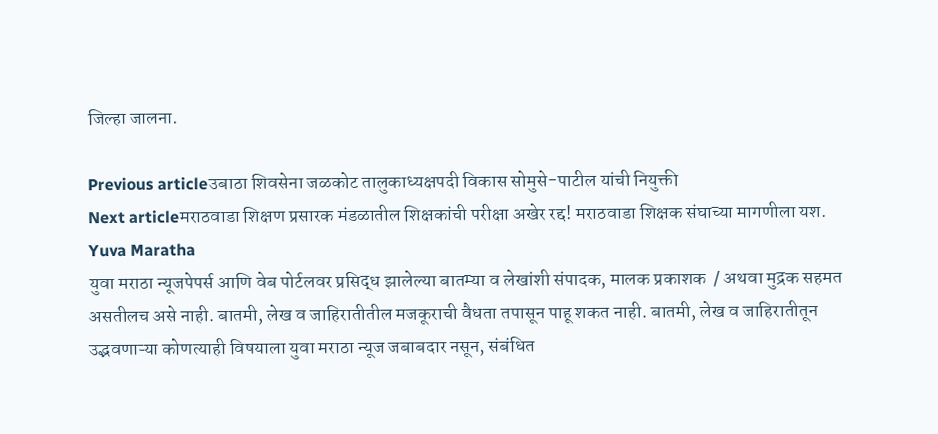जिल्हा जालना.

Previous articleउबाठा शिवसेना जळकोट तालुकाध्यक्षपदी विकास सोमुसे-पाटील यांची नियुक्ती
Next articleमराठवाडा शिक्षण प्रसारक मंडळातील शिक्षकांची परीक्षा अखेर रद्द! मराठवाडा शिक्षक संघाच्या मागणीला यश.
Yuva Maratha
युवा मराठा न्यूजपेपर्स आणि वेब पोर्टलवर प्रसिद्ध झालेल्या बातम्या व लेखांशी संपादक, मालक प्रकाशक  / अथवा मुद्रक सहमत असतीलच असे नाही. बातमी, लेख व जाहिरातीतील मजकूराची वैधता तपासून पाहू शकत नाही. बातमी, लेख व जाहिरातीतून उद्भवणाऱ्या कोणत्याही विषयाला युवा मराठा न्यूज जबाबदार नसून, संबंधित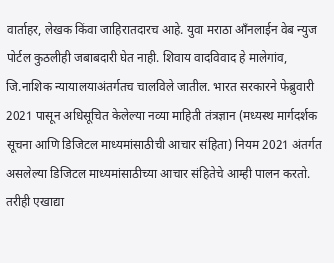वार्ताहर, लेखक किंवा जाहिरातदारच आहे. युवा मराठा आँनलाईन वेब न्युज पोर्टल कुठलीही जबाबदारी घेत नाही. शिवाय वादविवाद हे मालेगांव, जि.नाशिक न्यायालयाअंतर्गतच चालविले जातील. भारत सरकारने फेब्रुवारी 2021 पासून अधिसूचित केलेल्या नव्या माहिती तंत्रज्ञान (मध्यस्थ मार्गदर्शक सूचना आणि डिजिटल माध्यमांसाठीची आचार संहिता) नियम 2021 अंतर्गत असलेल्या डिजिटल माध्यमांसाठीच्या आचार संहितेचे आम्ही पालन करतो. तरीही एखाद्या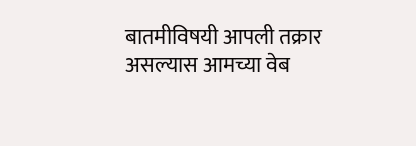बातमीविषयी आपली तक्रार असल्यास आमच्या वेब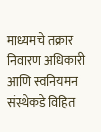माध्यमचे तक्रार निवारण अधिकारी आणि स्वनियमन संस्थेकडे विहित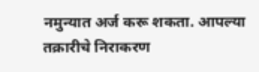नमुन्यात अर्ज करू शकता. आपल्या तक्रारीचे निराकरण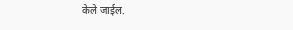केले जाईल.